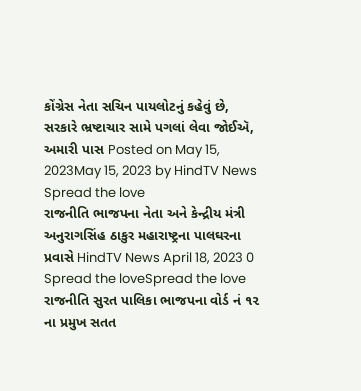કોંગ્રેસ નેતા સચિન પાયલોટનું કહેવું છે, સરકારે ભ્રષ્ટાચાર સામે પગલાં લેવા જોઈઍ, અમારી પાસ Posted on May 15, 2023May 15, 2023 by HindTV News Spread the love
રાજનીતિ ભાજપના નેતા અને કેન્દ્રીય મંત્રી અનુરાગસિંહ ઠાકુર મહારાષ્ટ્રના પાલઘરના પ્રવાસે HindTV News April 18, 2023 0 Spread the loveSpread the love
રાજનીતિ સુરત પાલિકા ભાજપના વોર્ડ નં ૧૨ ના પ્રમુખ સતત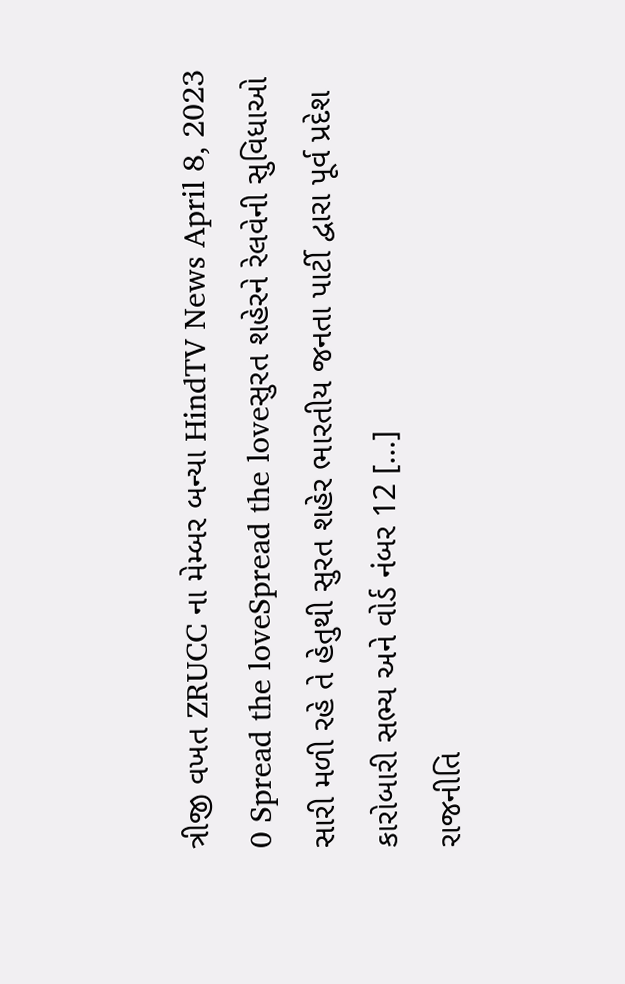ત્રીજી વખત ZRUCC ના મેમ્બર બન્યા HindTV News April 8, 2023 0 Spread the loveSpread the loveસુરત શહેરને રેલવેની સુવિધાઓ સારી મળી રહે તે હેતુથી સુરત શહેર ભારતીય જનતા પાર્ટી દ્વારા પૂર્વ પ્રદેશ કારોબારી સભ્ય અને વોર્ડ નંબર 12 […]
રાજનીતિ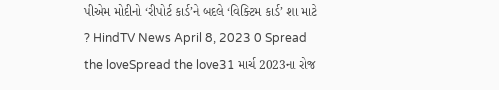પીએમ મોદીનો ‘રીપોર્ટ કાર્ડ’ને બદલે ‘વિક્ટિમ કાર્ડ’ શા માટે ? HindTV News April 8, 2023 0 Spread the loveSpread the love31 માર્ચ 2023ના રોજ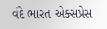વંદે ભારત એક્સપ્રેસ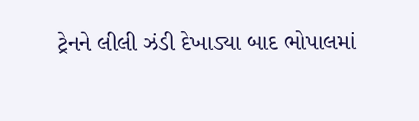ટ્રેનને લીલી ઝંડી દેખાડ્યા બાદ ભોપાલમાં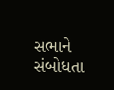સભાને સંબોધતા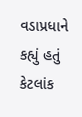વડાપ્રધાને કહ્યું હતું કેટલાંક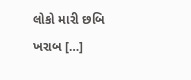લોકો મારી છબિ ખરાબ […]